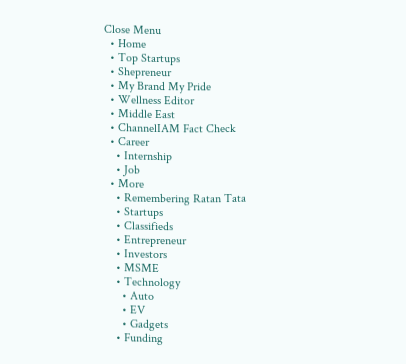Close Menu
  • Home
  • Top Startups
  • Shepreneur
  • My Brand My Pride
  • Wellness Editor
  • Middle East
  • ChannelIAM Fact Check
  • Career
    • Internship
    • Job
  • More
    • Remembering Ratan Tata
    • Startups
    • Classifieds
    • Entrepreneur
    • Investors
    • MSME
    • Technology
      • Auto
      • EV
      • Gadgets
    • Funding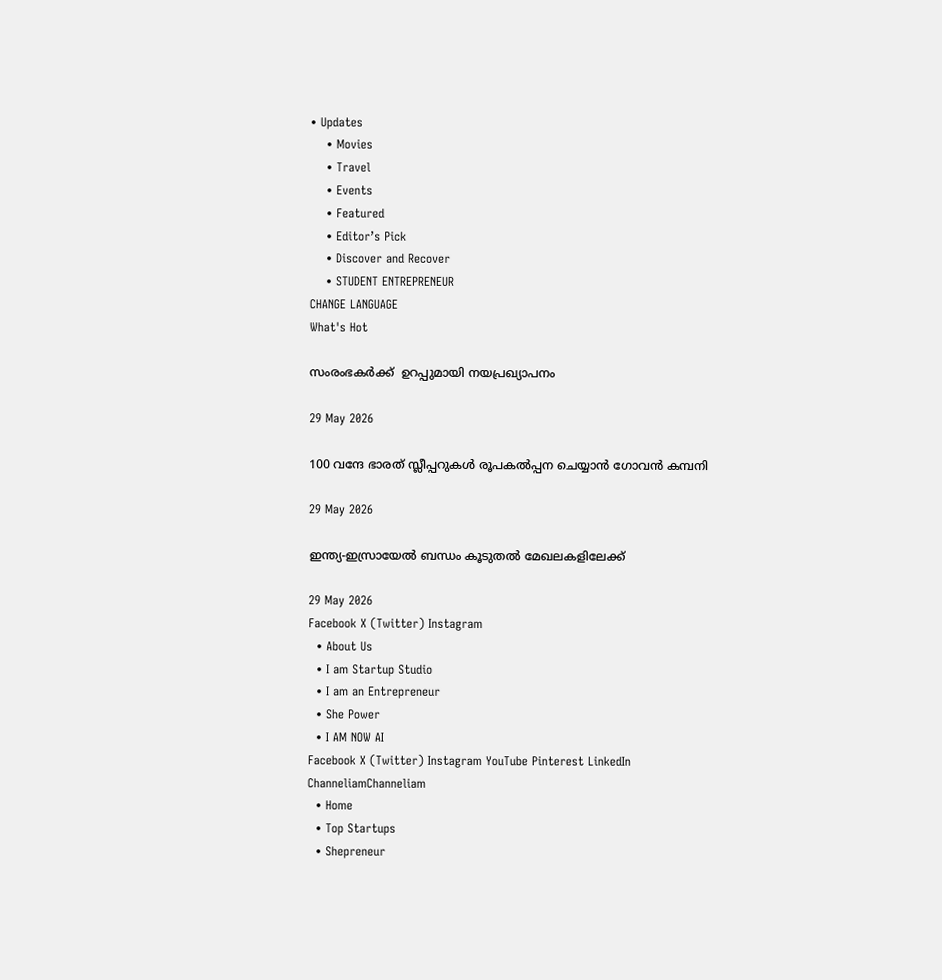• Updates
    • Movies
    • Travel
    • Events
    • Featured
    • Editor’s Pick
    • Discover and Recover
    • STUDENT ENTREPRENEUR
CHANGE LANGUAGE
What's Hot

സംരംഭകർക്ക്  ഉറപ്പുമായി നയപ്രഖ്യാപനം

29 May 2026

100 വന്ദേ ഭാരത് സ്ലീപ്പറുകൾ രൂപകൽപ്പന ചെയ്യാൻ ഗോവൻ കമ്പനി

29 May 2026

ഇന്ത്യ-ഇസ്രായേൽ ബന്ധം കൂടുതൽ മേഖലകളിലേക്ക്

29 May 2026
Facebook X (Twitter) Instagram
  • About Us
  • I am Startup Studio
  • I am an Entrepreneur
  • She Power
  • I AM NOW AI
Facebook X (Twitter) Instagram YouTube Pinterest LinkedIn
ChanneliamChanneliam
  • Home
  • Top Startups
  • Shepreneur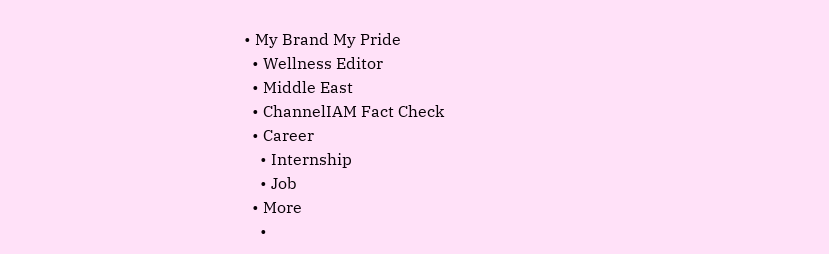• My Brand My Pride
  • Wellness Editor
  • Middle East
  • ChannelIAM Fact Check
  • Career
    • Internship
    • Job
  • More
    •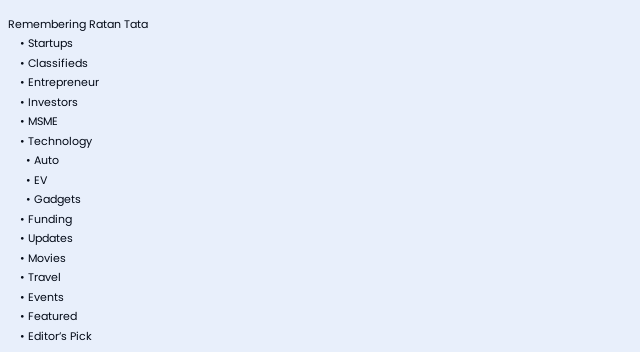Remembering Ratan Tata
    • Startups
    • Classifieds
    • Entrepreneur
    • Investors
    • MSME
    • Technology
      • Auto
      • EV
      • Gadgets
    • Funding
    • Updates
    • Movies
    • Travel
    • Events
    • Featured
    • Editor’s Pick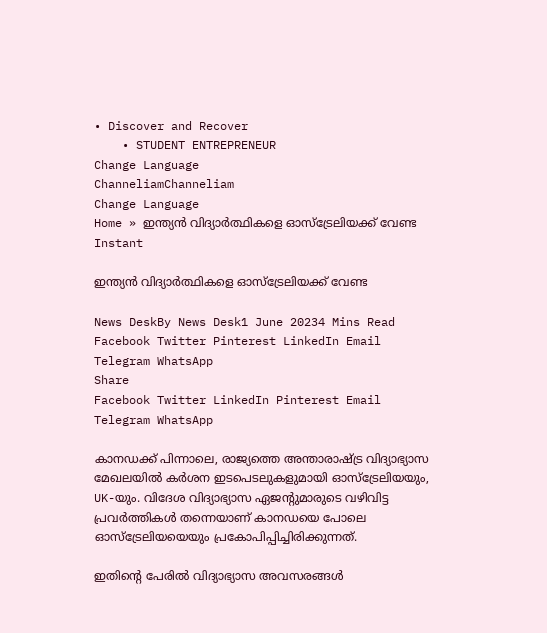• Discover and Recover
    • STUDENT ENTREPRENEUR
Change Language
ChanneliamChanneliam
Change Language
Home » ഇന്ത്യൻ വിദ്യാർത്ഥികളെ ഓസ്‌ട്രേലിയക്ക് വേണ്ട
Instant

ഇന്ത്യൻ വിദ്യാർത്ഥികളെ ഓസ്‌ട്രേലിയക്ക് വേണ്ട

News DeskBy News Desk1 June 20234 Mins Read
Facebook Twitter Pinterest LinkedIn Email Telegram WhatsApp
Share
Facebook Twitter LinkedIn Pinterest Email Telegram WhatsApp

കാനഡക്ക് പിന്നാലെ, രാജ്യത്തെ അന്താരാഷ്‌ട്ര വിദ്യാഭ്യാസ മേഖലയിൽ കർശന ഇടപെടലുകളുമായി ഓസ്‌ട്രേലിയയും, UK-യും. വിദേശ വിദ്യാഭ്യാസ ഏജന്റുമാരുടെ വഴിവിട്ട പ്രവർത്തികൾ തന്നെയാണ് കാനഡയെ പോലെ ഓസ്ട്രേലിയയെയും പ്രകോപിപ്പിച്ചിരിക്കുന്നത്.

ഇതിന്റെ പേരിൽ വിദ്യാഭ്യാസ അവസരങ്ങൾ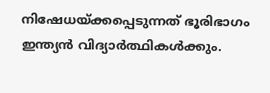നിഷേധയ്ക്കപ്പെടുന്നത് ഭൂരിഭാഗം ഇന്ത്യൻ വിദ്യാർത്ഥികൾക്കും.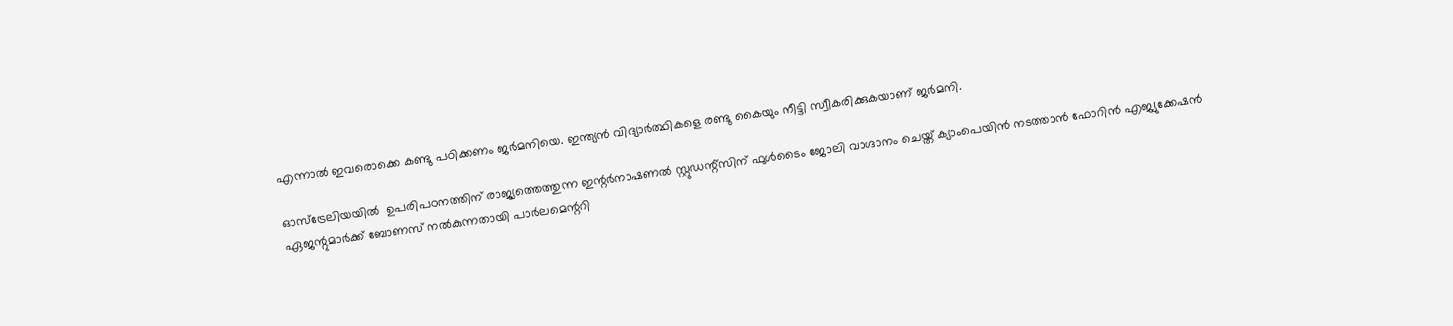എന്നാൽ ഇവരൊക്കെ കണ്ടു പഠിക്കണം ജർമനിയെ. ഇന്ത്യൻ വിദ്യാർത്ഥികളെ രണ്ടു കൈയും നീട്ടി സ്വീകരിക്കുകയാണ് ജർമനി.

ഓസ്‌ട്രേലിയയിൽ  ഉപരിപഠനത്തിന് രാജ്യത്തെത്തുന്ന ഇന്റർനാഷണൽ സ്റ്റുഡന്റ്സിന് ഫുൾടൈം ജോലി വാഗ്ദാനം ചെയ്ത് ക്യാംപെയിൻ നടത്താൻ ഫോറിൻ എജ്യുക്കേഷൻ ഏജന്റുമാർക്ക് ബോണസ് നൽകുന്നതായി പാർലമെന്ററി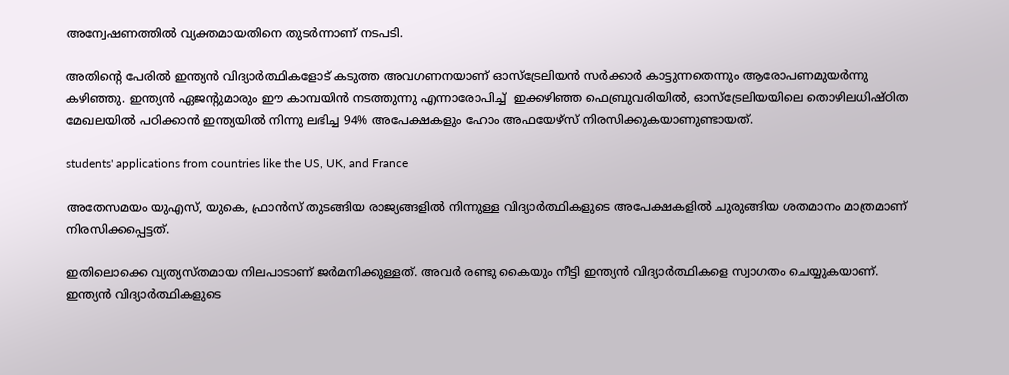അന്വേഷണത്തിൽ വ്യക്തമായതിനെ തുടർന്നാണ് നടപടി.

അതിന്റെ പേരിൽ ഇന്ത്യൻ വിദ്യാർത്ഥികളോട് കടുത്ത അവഗണനയാണ് ഓസ്‌ട്രേലിയൻ സർക്കാർ കാട്ടുന്നതെന്നും ആരോപണമുയർന്നു കഴിഞ്ഞു. ഇന്ത്യൻ ഏജന്റുമാരും ഈ കാമ്പയിൻ നടത്തുന്നു എന്നാരോപിച്ച്  ഇക്കഴിഞ്ഞ ഫെബ്രുവരിയിൽ, ഓസ്‌ട്രേലിയയിലെ തൊഴിലധിഷ്ഠിത മേഖലയിൽ പഠിക്കാൻ ഇന്ത്യയിൽ നിന്നു ലഭിച്ച 94% അപേക്ഷകളും ഹോം അഫയേഴ്‌സ് നിരസിക്കുകയാണുണ്ടായത്.

students' applications from countries like the US, UK, and France

അതേസമയം യുഎസ്, യുകെ, ഫ്രാൻസ് തുടങ്ങിയ രാജ്യങ്ങളിൽ നിന്നുള്ള വിദ്യാർത്ഥികളുടെ അപേക്ഷകളിൽ ചുരുങ്ങിയ ശതമാനം മാത്രമാണ് നിരസിക്കപ്പെട്ടത്.

ഇതിലൊക്കെ വ്യത്യസ്തമായ നിലപാടാണ് ജർമനിക്കുള്ളത്. അവർ രണ്ടു കൈയും നീട്ടി ഇന്ത്യൻ വിദ്യാർത്ഥികളെ സ്വാഗതം ചെയ്യുകയാണ്. ഇന്ത്യൻ വിദ്യാർത്ഥികളുടെ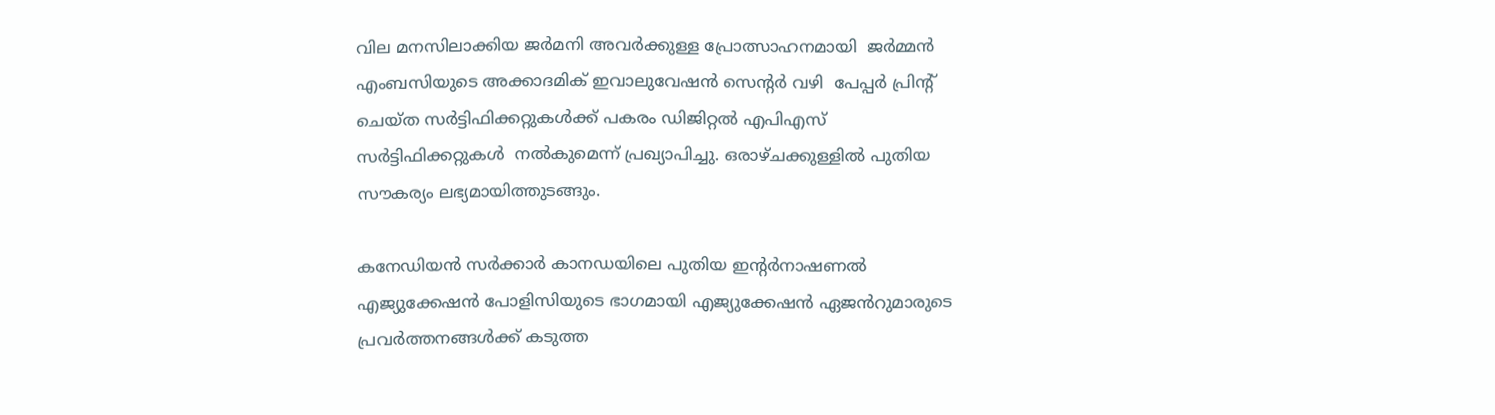വില മനസിലാക്കിയ ജർമനി അവർക്കുള്ള പ്രോത്സാഹനമായി  ജർമ്മൻ എംബസിയുടെ അക്കാദമിക് ഇവാലുവേഷൻ സെന്റർ വഴി  പേപ്പർ പ്രിന്റ് ചെയ്ത സർട്ടിഫിക്കറ്റുകൾക്ക് പകരം ഡിജിറ്റൽ എപിഎസ് സർട്ടിഫിക്കറ്റുകൾ  നൽകുമെന്ന് പ്രഖ്യാപിച്ചു. ഒരാഴ്ചക്കുള്ളിൽ പുതിയ സൗകര്യം ലഭ്യമായിത്തുടങ്ങും.

കനേഡിയൻ സർക്കാർ കാനഡയിലെ പുതിയ ഇന്റർനാഷണൽ എജ്യുക്കേഷൻ പോളിസിയുടെ ഭാഗമായി എജ്യുക്കേഷൻ ഏജൻറുമാരുടെ പ്രവർത്തനങ്ങൾക്ക് കടുത്ത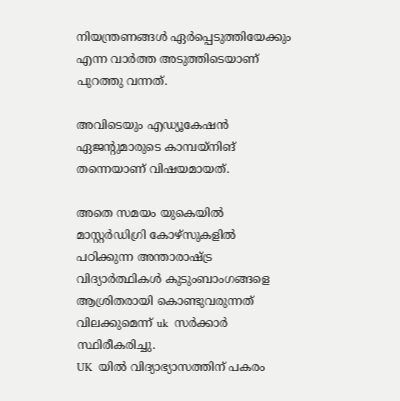നിയന്ത്രണങ്ങൾ ഏർപ്പെടുത്തിയേക്കും എന്ന വാർത്ത അടുത്തിടെയാണ് പുറത്തു വന്നത്.

അവിടെയും എഡ്യൂകേഷൻ  ഏജന്റുമാരുടെ കാമ്പയ്‌നിങ് തന്നെയാണ് വിഷയമായത്.

അതെ സമയം യുകെയിൽ മാസ്റ്റർഡിഗ്രി കോഴ്സുകളിൽ പഠിക്കുന്ന അന്താരാഷ്‌ട്ര വിദ്യാർത്ഥികൾ കുടുംബാംഗങ്ങളെ ആശ്രിതരായി കൊണ്ടുവരുന്നത് വിലക്കുമെന്ന് uk  സർക്കാർ സ്ഥിരീകരിച്ചു.
UK  യിൽ വിദ്യാഭ്യാസത്തിന് പകരം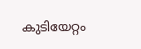കുടിയേറ്റം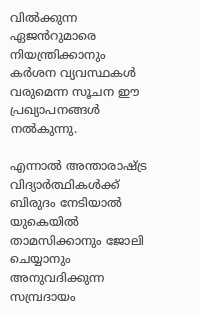വിൽക്കുന്ന ഏജൻറുമാരെ നിയന്ത്രിക്കാനും കർശന വ്യവസ്ഥകൾ വരുമെന്ന സൂചന ഈ  പ്രഖ്യാപനങ്ങൾ നൽകുന്നു.

എന്നാൽ അന്താരാഷ്‌ട്ര വിദ്യാർത്ഥികൾക്ക് ബിരുദം നേടിയാൽ യുകെയിൽ താമസിക്കാനും ജോലി ചെയ്യാനും അനുവദിക്കുന്ന സമ്പ്രദായം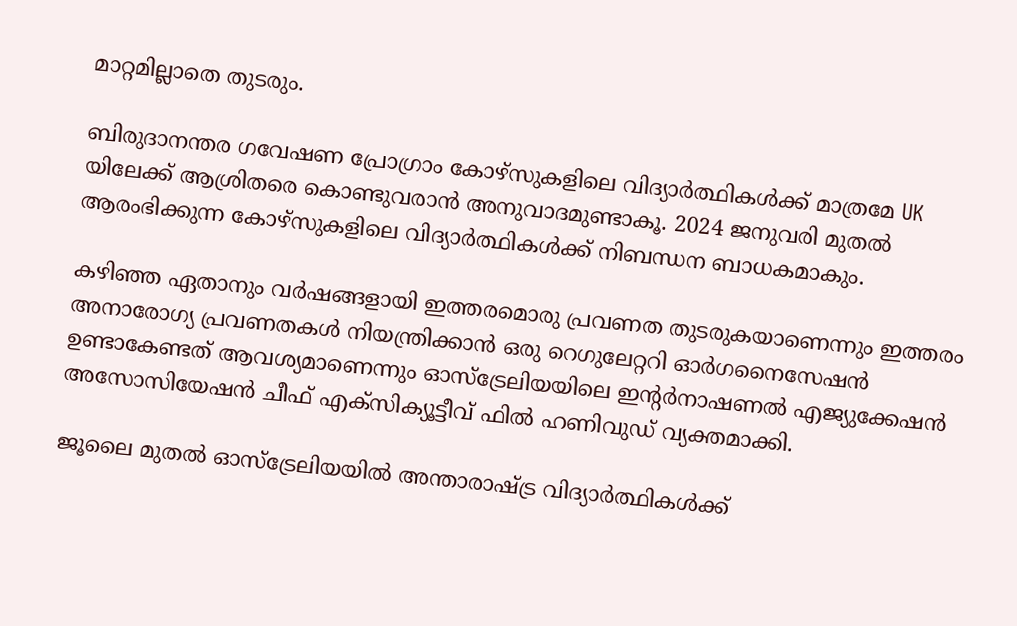മാറ്റമില്ലാതെ തുടരും.

ബിരുദാനന്തര ഗവേഷണ പ്രോഗ്രാം കോഴ്‌സുകളിലെ വിദ്യാർത്ഥികൾക്ക് മാത്രമേ UK യിലേക്ക് ആശ്രിതരെ കൊണ്ടുവരാൻ അനുവാദമുണ്ടാകൂ. 2024 ജനുവരി മുതൽ ആരംഭിക്കുന്ന കോഴ്സുകളിലെ വിദ്യാർത്ഥികൾക്ക് നിബന്ധന ബാധകമാകും.

കഴിഞ്ഞ ഏതാനും വർഷങ്ങളായി ഇത്തരമൊരു പ്രവണത തുടരുകയാണെന്നും ഇത്തരം അനാരോഗ്യ പ്രവണതകൾ നിയന്ത്രിക്കാൻ ഒരു റെഗുലേറ്ററി ഓർഗനൈസേഷൻ ഉണ്ടാകേണ്ടത് ആവശ്യമാണെന്നും ഓസ്‌ട്രേലിയയിലെ ഇന്റർനാഷണൽ എജ്യുക്കേഷൻ അസോസിയേഷൻ ചീഫ് എക്‌സിക്യൂട്ടീവ് ഫിൽ ഹണിവുഡ് വ്യക്തമാക്കി.

ജൂലൈ മുതൽ ഓസ്‌ട്രേലിയയിൽ അന്താരാഷ്ട്ര വിദ്യാർത്ഥികൾക്ക്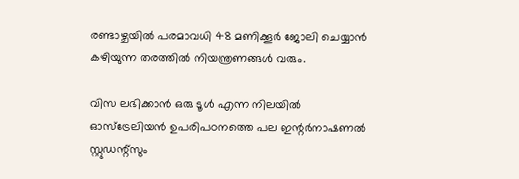രണ്ടാഴ്ചയിൽ പരമാവധി 48 മണിക്കൂർ ജോലി ചെയ്യാൻ കഴിയുന്ന തരത്തിൽ നിയന്ത്രണങ്ങൾ വരും.

വിസ ലഭിക്കാൻ ഒരു ടൂൾ എന്ന നിലയിൽ ഓസ്‌ട്രേലിയൻ ഉപരിപഠനത്തെ പല ഇന്റർനാഷണൽ സ്റ്റുഡന്റ്സും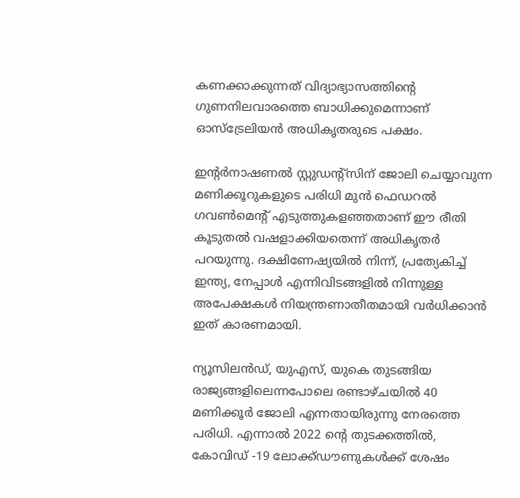കണക്കാക്കുന്നത് വിദ്യാഭ്യാസത്തിന്റെ ഗുണനിലവാരത്തെ ബാധിക്കുമെന്നാണ് ഓസ്‌ട്രേലിയൻ അധികൃതരുടെ പക്ഷം.

ഇന്റർനാഷണൽ സ്റ്റുഡന്റ്സിന് ജോലി ചെയ്യാവുന്ന മണിക്കൂറുകളുടെ പരിധി മുൻ ഫെഡറൽ ഗവൺമെന്റ് എടുത്തുകളഞ്ഞതാണ് ഈ രീതി കൂടുതൽ വഷളാക്കിയതെന്ന് അധികൃതർ പറയുന്നു. ദക്ഷിണേഷ്യയിൽ നിന്ന്, പ്രത്യേകിച്ച് ഇന്ത്യ, നേപ്പാൾ എന്നിവിടങ്ങളിൽ നിന്നുള്ള അപേക്ഷകൾ നിയന്ത്രണാതീതമായി വർധിക്കാൻ ഇത് കാരണമായി.

ന്യൂസിലൻഡ്, യുഎസ്, യുകെ തുടങ്ങിയ രാജ്യങ്ങളിലെന്നപോലെ രണ്ടാഴ്ചയിൽ 40 മണിക്കൂർ ജോലി എന്നതായിരുന്നു നേരത്തെ പരിധി. എന്നാൽ 2022 ന്റെ തുടക്കത്തിൽ, കോവിഡ് -19 ലോക്ക്ഡൗണുകൾക്ക് ശേഷം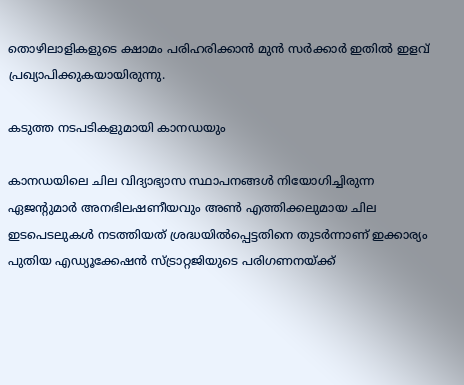തൊഴിലാളികളുടെ ക്ഷാമം പരിഹരിക്കാൻ മുൻ സർക്കാർ ഇതിൽ ഇളവ് പ്രഖ്യാപിക്കുകയായിരുന്നു.

കടുത്ത നടപടികളുമായി കാനഡയും

കാനഡയിലെ ചില വിദ്യാഭ്യാസ സ്ഥാപനങ്ങൾ നിയോഗിച്ചിരുന്ന ഏജന്റുമാർ അനഭിലഷണീയവും അൺ എത്തിക്കലുമായ ചില ഇടപെടലുകൾ നടത്തിയത് ശ്രദ്ധയിൽപ്പെട്ടതിനെ തുടർന്നാണ് ഇക്കാര്യം പുതിയ എഡ്യൂക്കേഷൻ സ്ട്രാറ്റജിയുടെ പരിഗണനയ്ക്ക്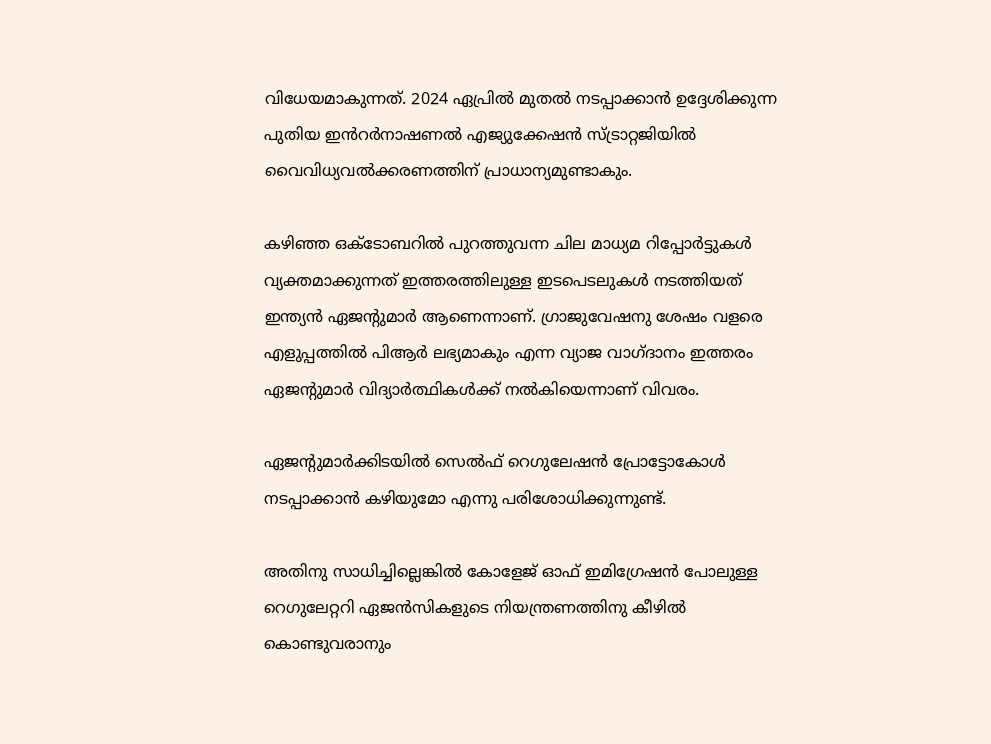വിധേയമാകുന്നത്. 2024 ഏപ്രിൽ മുതൽ നടപ്പാക്കാൻ ഉദ്ദേശിക്കുന്ന പുതിയ ഇൻറർനാഷണൽ എജ്യുക്കേഷൻ സ്ട്രാറ്റജിയിൽ വൈവിധ്യവൽക്കരണത്തിന് പ്രാധാന്യമുണ്ടാകും.

കഴിഞ്ഞ ഒക്ടോബറിൽ പുറത്തുവന്ന ചില മാധ്യമ റിപ്പോർട്ടുകൾ വ്യക്തമാക്കുന്നത് ഇത്തരത്തിലുള്ള ഇടപെടലുകൾ നടത്തിയത് ഇന്ത്യൻ ഏജന്റുമാർ ആണെന്നാണ്. ഗ്രാജുവേഷനു ശേഷം വളരെ എളുപ്പത്തിൽ പിആർ ലഭ്യമാകും എന്ന വ്യാജ വാഗ്ദാനം ഇത്തരം ഏജന്റുമാർ വിദ്യാർത്ഥികൾക്ക് നൽകിയെന്നാണ് വിവരം.

ഏജന്റുമാർക്കിടയിൽ സെൽഫ് റെഗുലേഷൻ പ്രോട്ടോകോൾ നടപ്പാക്കാൻ കഴിയുമോ എന്നു പരിശോധിക്കുന്നുണ്ട്.

അതിനു സാധിച്ചില്ലെങ്കിൽ കോളേജ് ഓഫ് ഇമിഗ്രേഷൻ പോലുള്ള റെഗുലേറ്ററി ഏജൻസികളുടെ നിയന്ത്രണത്തിനു കീഴിൽ കൊണ്ടുവരാനും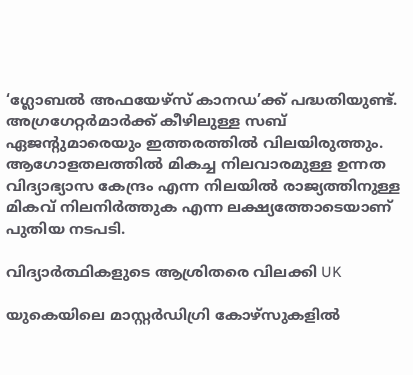‘ഗ്ലോബൽ അഫയേഴ്സ് കാനഡ’ക്ക് പദ്ധതിയുണ്ട്. അഗ്രഗേറ്റർമാർക്ക് കീഴിലുള്ള സബ് ഏജന്റുമാരെയും ഇത്തരത്തിൽ വിലയിരുത്തും.
ആഗോളതലത്തിൽ മികച്ച നിലവാരമുള്ള ഉന്നത വിദ്യാഭ്യാസ കേന്ദ്രം എന്ന നിലയിൽ രാജ്യത്തിനുള്ള മികവ് നിലനിർത്തുക എന്ന ലക്ഷ്യത്തോടെയാണ് പുതിയ നടപടി.

വിദ്യാർത്ഥികളുടെ ആശ്രിതരെ വിലക്കി UK

യുകെയിലെ മാസ്റ്റർഡിഗ്രി കോഴ്സുകളിൽ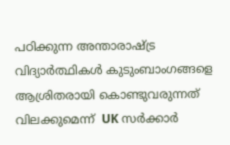പഠിക്കുന്ന അന്താരാഷ്‌ട്ര വിദ്യാർത്ഥികൾ കുടുംബാംഗങ്ങളെ ആശ്രിതരായി കൊണ്ടുവരുന്നത് വിലക്കുമെന്ന്  UK സർക്കാർ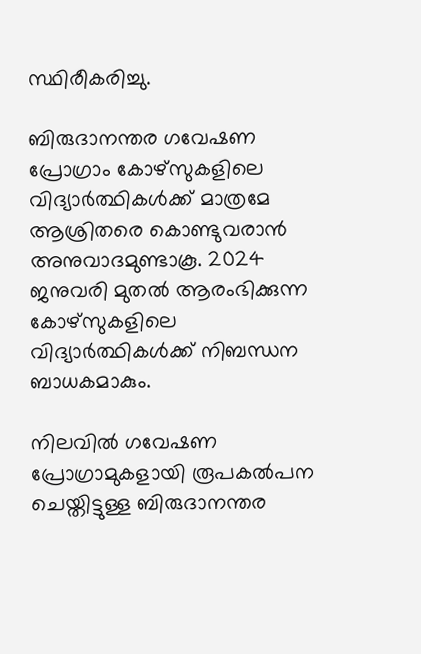സ്ഥിരീകരിച്ചു.

ബിരുദാനന്തര ഗവേഷണ പ്രോഗ്രാം കോഴ്‌സുകളിലെ വിദ്യാർത്ഥികൾക്ക് മാത്രമേ ആശ്രിതരെ കൊണ്ടുവരാൻ അനുവാദമുണ്ടാകൂ. 2024 ജനുവരി മുതൽ ആരംഭിക്കുന്ന കോഴ്സുകളിലെ വിദ്യാർത്ഥികൾക്ക് നിബന്ധന ബാധകമാകും.

നിലവിൽ ഗവേഷണ പ്രോഗ്രാമുകളായി രൂപകൽപന ചെയ്തിട്ടുള്ള ബിരുദാനന്തര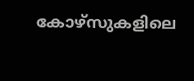കോഴ്‌സുകളിലെ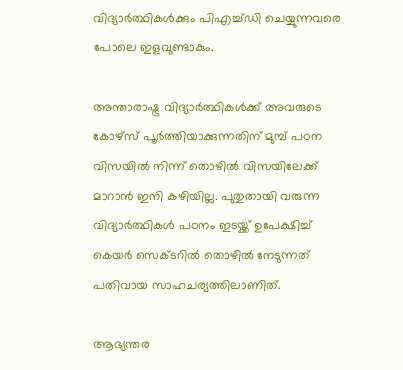വിദ്യാർത്ഥികൾക്കും പിഎച്ച്‌ഡി ചെയ്യുന്നവരെ പോലെ ഇളവുണ്ടാകും.

അന്താരാഷ്ട്ര വിദ്യാർത്ഥികൾക്ക് അവരുടെ കോഴ്‌സ് പൂർത്തിയാക്കുന്നതിന് മുമ്പ് പഠന വിസയിൽ നിന്ന് തൊഴിൽ വിസയിലേക്ക് മാറാൻ ഇനി കഴിയില്ല. പുതുതായി വരുന്ന വിദ്യാർത്ഥികൾ പഠനം ഇടയ്ക്ക് ഉപേക്ഷിച്ച് കെയർ സെക്ടറിൽ തൊഴിൽ നേടുന്നത് പതിവായ സാഹചര്യത്തിലാണിത്.

ആഭ്യന്തര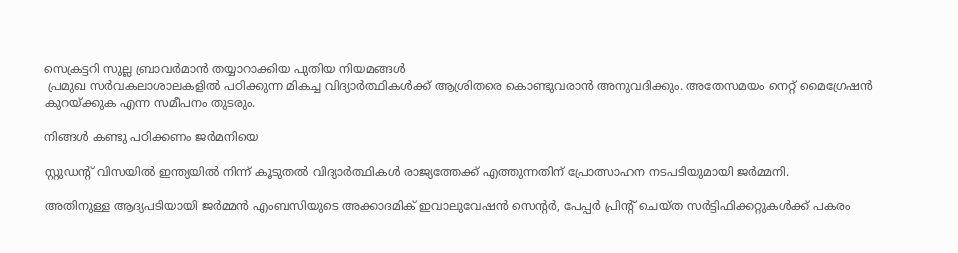സെക്രട്ടറി സുല്ല ബ്രാവർമാൻ തയ്യാറാക്കിയ പുതിയ നിയമങ്ങൾ
 പ്രമുഖ സർവകലാശാലകളിൽ പഠിക്കുന്ന മികച്ച വിദ്യാർത്ഥികൾക്ക് ആശ്രിതരെ കൊണ്ടുവരാൻ അനുവദിക്കും. അതേസമയം നെറ്റ് മൈഗ്രേഷൻ കുറയ്ക്കുക എന്ന സമീപനം തുടരും.

നിങ്ങൾ കണ്ടു പഠിക്കണം ജർമനിയെ

സ്റ്റുഡന്റ് വിസയിൽ ഇന്ത്യയിൽ നിന്ന് കൂടുതൽ വിദ്യാർത്ഥികൾ രാജ്യത്തേക്ക് എത്തുന്നതിന് പ്രോത്സാഹന നടപടിയുമായി ജർമ്മനി.

അതിനുള്ള ആദ്യപടിയായി ജർമ്മൻ എംബസിയുടെ അക്കാദമിക് ഇവാലുവേഷൻ സെന്റർ, പേപ്പർ പ്രിന്റ് ചെയ്ത സർട്ടിഫിക്കറ്റുകൾക്ക് പകരം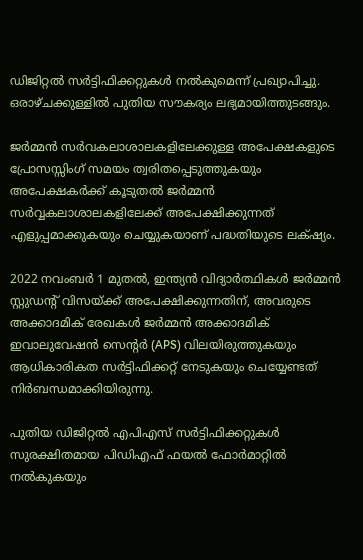ഡിജിറ്റൽ സർട്ടിഫിക്കറ്റുകൾ നൽകുമെന്ന് പ്രഖ്യാപിച്ചു. ഒരാഴ്ചക്കുള്ളിൽ പുതിയ സൗകര്യം ലഭ്യമായിത്തുടങ്ങും.

ജർമ്മൻ സർവകലാശാലകളിലേക്കുള്ള അപേക്ഷകളുടെ പ്രോസസ്സിംഗ് സമയം ത്വരിതപ്പെടുത്തുകയും അപേക്ഷകർക്ക് കൂടുതൽ ജർമ്മൻ സർവ്വകലാശാലകളിലേക്ക് അപേക്ഷിക്കുന്നത് എളുപ്പമാക്കുകയും ചെയ്യുകയാണ് പദ്ധതിയുടെ ലക്‌ഷ്യം.

2022 നവംബർ 1 മുതൽ, ഇന്ത്യൻ വിദ്യാർത്ഥികൾ ജർമ്മൻ സ്റ്റുഡന്റ് വിസയ്ക്ക് അപേക്ഷിക്കുന്നതിന്, അവരുടെ അക്കാദമിക് രേഖകൾ ജർമ്മൻ അക്കാദമിക് ഇവാലുവേഷൻ സെന്റർ (APS) വിലയിരുത്തുകയും ആധികാരികത സർട്ടിഫിക്കറ്റ് നേടുകയും ചെയ്യേണ്ടത് നിർബന്ധമാക്കിയിരുന്നു.

പുതിയ ഡിജിറ്റൽ എപിഎസ് സർട്ടിഫിക്കറ്റുകൾ സുരക്ഷിതമായ പിഡിഎഫ് ഫയൽ ഫോർമാറ്റിൽ നൽകുകയും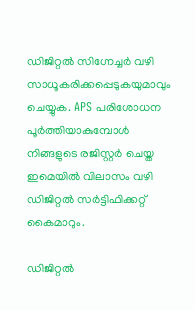ഡിജിറ്റൽ സിഗ്നേച്ചർ വഴി സാധൂകരിക്കപ്പെടുകയുമാവും ചെയ്യുക. APS പരിശോധന പൂർത്തിയാകുമ്പോൾ നിങ്ങളുടെ രജിസ്റ്റർ ചെയ്ത ഇമെയിൽ വിലാസം വഴി ഡിജിറ്റൽ സർട്ടിഫിക്കറ്റ് കൈമാറും.

ഡിജിറ്റൽ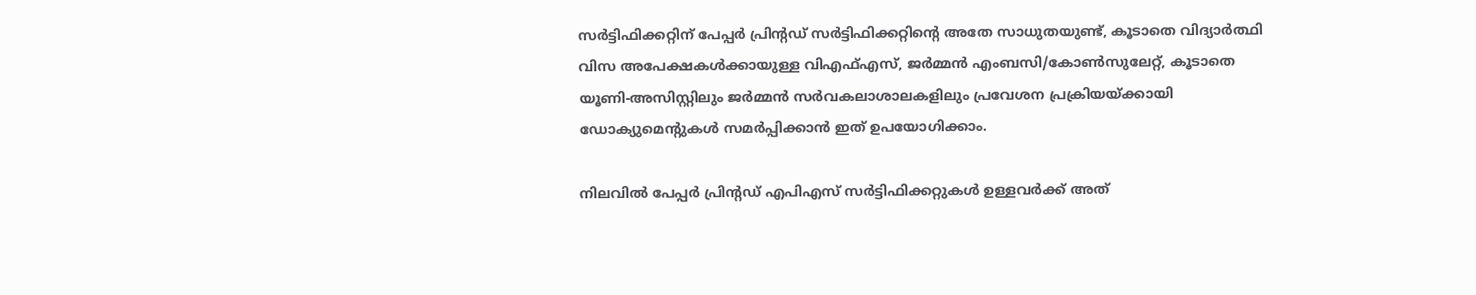സർട്ടിഫിക്കറ്റിന് പേപ്പർ പ്രിന്റഡ് സർട്ടിഫിക്കറ്റിന്റെ അതേ സാധുതയുണ്ട്, കൂടാതെ വിദ്യാർത്ഥി വിസ അപേക്ഷകൾക്കായുള്ള വിഎഫ്എസ്, ജർമ്മൻ എംബസി/കോൺസുലേറ്റ്, കൂടാതെ യൂണി-അസിസ്റ്റിലും ജർമ്മൻ സർവകലാശാലകളിലും പ്രവേശന പ്രക്രിയയ്ക്കായി ഡോക്യുമെന്റുകൾ സമർപ്പിക്കാൻ ഇത് ഉപയോഗിക്കാം.

നിലവിൽ പേപ്പർ പ്രിന്റഡ് എപിഎസ് സർട്ടിഫിക്കറ്റുകൾ ഉള്ളവർക്ക് അത്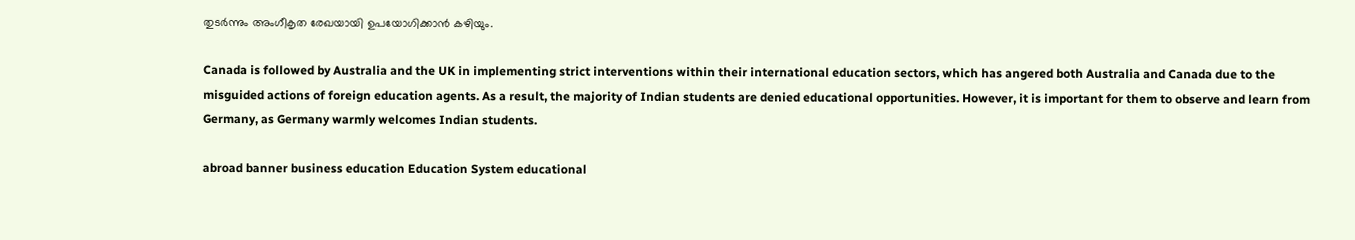തുടർന്നും അംഗീകൃത രേഖയായി ഉപയോഗിക്കാൻ കഴിയും.

Canada is followed by Australia and the UK in implementing strict interventions within their international education sectors, which has angered both Australia and Canada due to the misguided actions of foreign education agents. As a result, the majority of Indian students are denied educational opportunities. However, it is important for them to observe and learn from Germany, as Germany warmly welcomes Indian students.

abroad banner business education Education System educational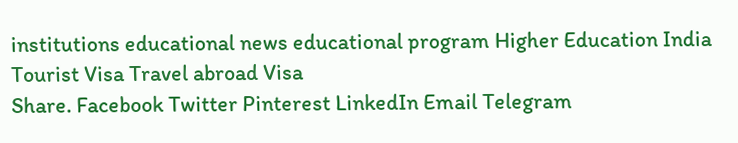institutions educational news educational program Higher Education India Tourist Visa Travel abroad Visa
Share. Facebook Twitter Pinterest LinkedIn Email Telegram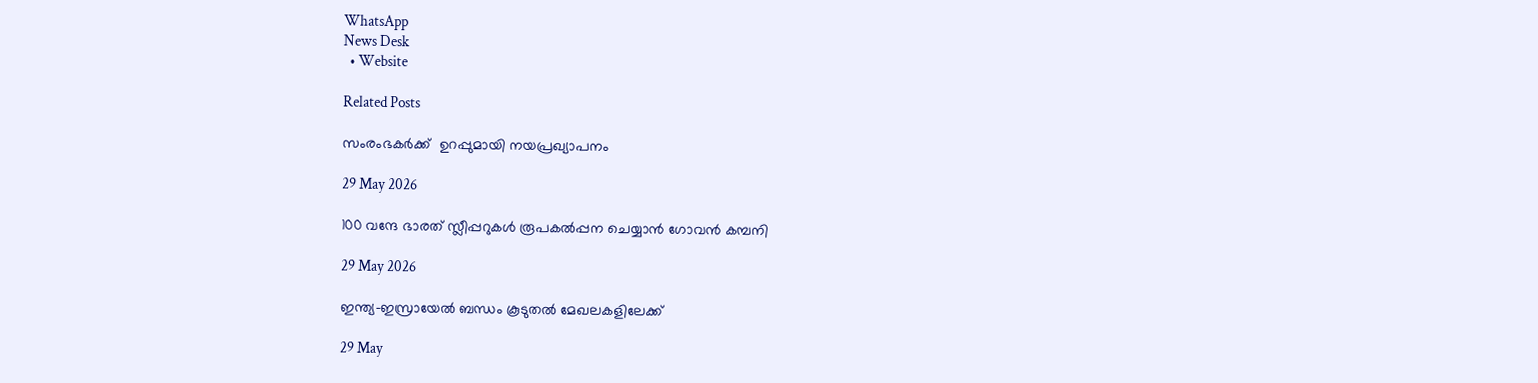WhatsApp
News Desk
  • Website

Related Posts

സംരംഭകർക്ക്  ഉറപ്പുമായി നയപ്രഖ്യാപനം

29 May 2026

100 വന്ദേ ഭാരത് സ്ലീപ്പറുകൾ രൂപകൽപ്പന ചെയ്യാൻ ഗോവൻ കമ്പനി

29 May 2026

ഇന്ത്യ-ഇസ്രായേൽ ബന്ധം കൂടുതൽ മേഖലകളിലേക്ക്

29 May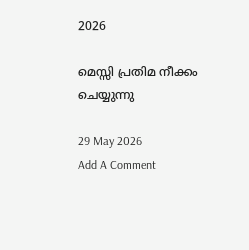2026

മെസ്സി പ്രതിമ നീക്കം ചെയ്യുന്നു

29 May 2026
Add A Comment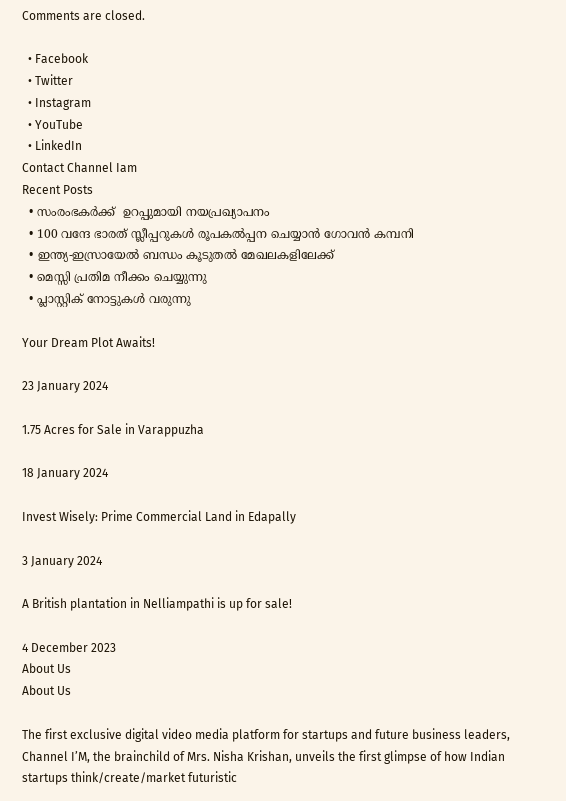Comments are closed.

  • Facebook
  • Twitter
  • Instagram
  • YouTube
  • LinkedIn
Contact Channel Iam
Recent Posts
  • സംരംഭകർക്ക്  ഉറപ്പുമായി നയപ്രഖ്യാപനം
  • 100 വന്ദേ ഭാരത് സ്ലീപ്പറുകൾ രൂപകൽപ്പന ചെയ്യാൻ ഗോവൻ കമ്പനി
  • ഇന്ത്യ-ഇസ്രായേൽ ബന്ധം കൂടുതൽ മേഖലകളിലേക്ക്
  • മെസ്സി പ്രതിമ നീക്കം ചെയ്യുന്നു
  • പ്ലാസ്റ്റിക് നോട്ടുകൾ വരുന്നു

Your Dream Plot Awaits!

23 January 2024

1.75 Acres for Sale in Varappuzha

18 January 2024

Invest Wisely: Prime Commercial Land in Edapally

3 January 2024

A British plantation in Nelliampathi is up for sale!

4 December 2023
About Us
About Us

The first exclusive digital video media platform for startups and future business leaders, Channel I’M, the brainchild of Mrs. Nisha Krishan, unveils the first glimpse of how Indian startups think/create/market futuristic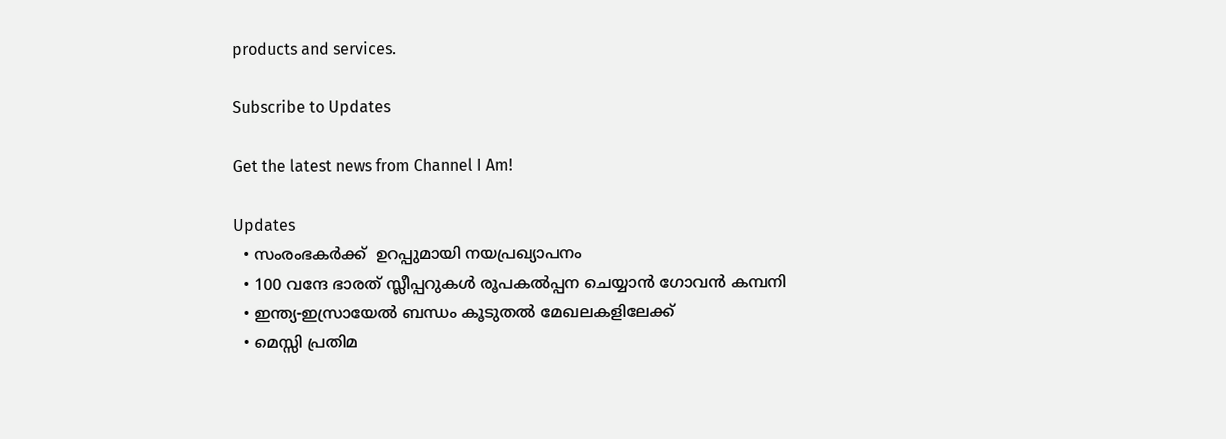products and services.

Subscribe to Updates

Get the latest news from Channel I Am!

Updates
  • സംരംഭകർക്ക്  ഉറപ്പുമായി നയപ്രഖ്യാപനം
  • 100 വന്ദേ ഭാരത് സ്ലീപ്പറുകൾ രൂപകൽപ്പന ചെയ്യാൻ ഗോവൻ കമ്പനി
  • ഇന്ത്യ-ഇസ്രായേൽ ബന്ധം കൂടുതൽ മേഖലകളിലേക്ക്
  • മെസ്സി പ്രതിമ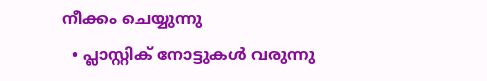നീക്കം ചെയ്യുന്നു
  • പ്ലാസ്റ്റിക് നോട്ടുകൾ വരുന്നു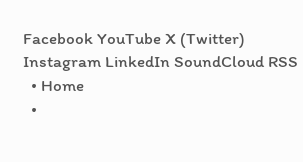Facebook YouTube X (Twitter) Instagram LinkedIn SoundCloud RSS
  • Home
  •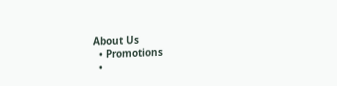About Us
  • Promotions
  •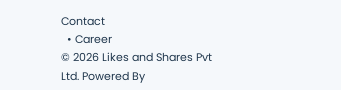Contact
  • Career
© 2026 Likes and Shares Pvt Ltd. Powered By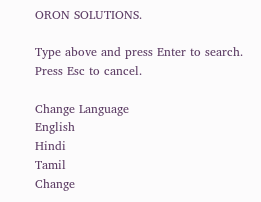ORON SOLUTIONS.

Type above and press Enter to search. Press Esc to cancel.

Change Language
English
Hindi
Tamil
Change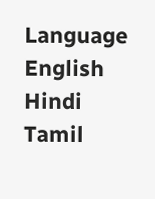Language
English
Hindi
Tamil